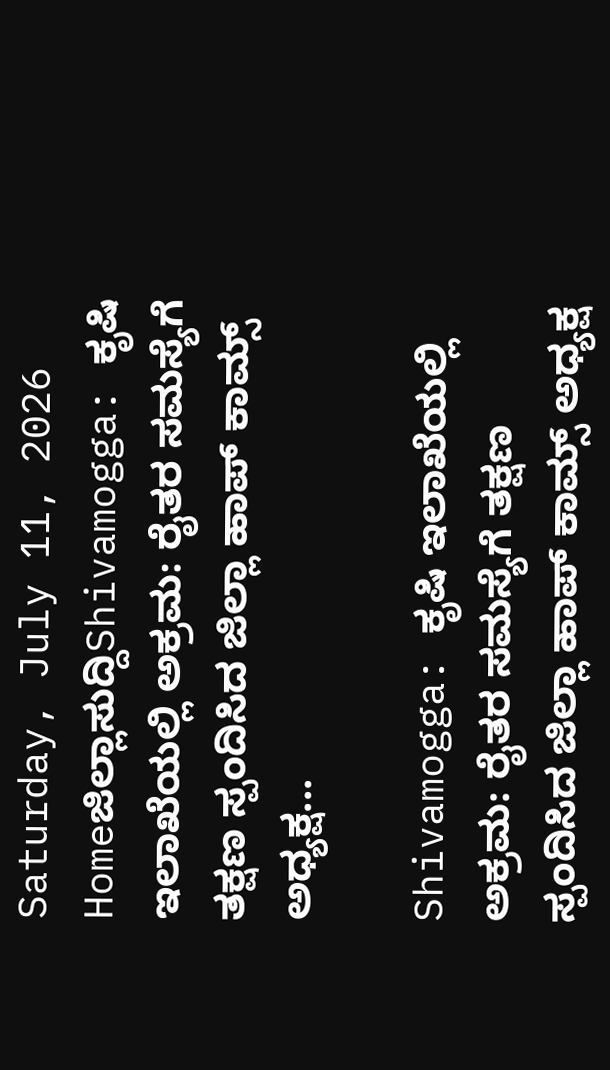Saturday, July 11, 2026
Homeಜಿಲ್ಲಾಸುದ್ದಿShivamogga: ಕೃಷಿ ಇಲಾಖೆಯಲ್ಲಿ ಅಕ್ರಮ: ರೈತರ ಸಮಸ್ಯೆಗೆ ತಕ್ಷಣ ಸ್ಪಂದಿಸಿದ ಜಿಲ್ಲಾ ಹಾಪ್ ಕಾಮ್ಸ್ ಅಧ್ಯಕ್ಷ...

Shivamogga: ಕೃಷಿ ಇಲಾಖೆಯಲ್ಲಿ ಅಕ್ರಮ: ರೈತರ ಸಮಸ್ಯೆಗೆ ತಕ್ಷಣ ಸ್ಪಂದಿಸಿದ ಜಿಲ್ಲಾ ಹಾಪ್ ಕಾಮ್ಸ್ ಅಧ್ಯಕ್ಷ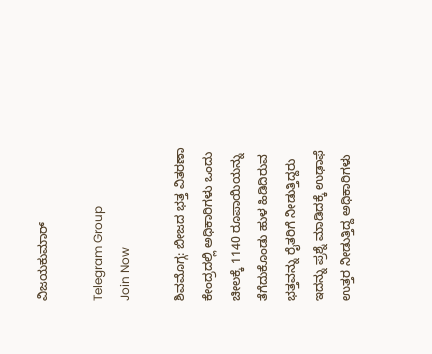ವಿಜಯಕುಮಾರ್

Telegram Group
Join Now

ಶಿವಮೊಗ್ಗ: ಬೀಜದ ಭತ್ತ ವಿತರಣಾ ಕೇಂದ್ರದಲ್ಲಿ ಅಧಿಕಾರಿಗಳು ಒಂದು ಚೀಲಕ್ಕೆ 1140 ರೂಪಾಯಿಯನ್ನು ತೆಗೆದುಕೊಂಡು ಹುಳ ಹಿಡಿದಿರುವ ಭತ್ತವನ್ನು ರೈತರಿಗೆ ನೀಡುತ್ತಿದ್ದರು ಇದನ್ನು ಪ್ರಶ್ನೆ ಮಾಡಿದಕ್ಕೆ ಉಢಾಫೆ ಉತ್ತರ ನೀಡುತ್ತಿದ್ದ ಅಧಿಕಾರಿಗಳು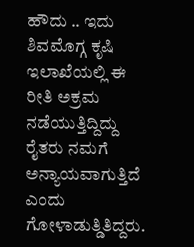ಹೌದು .. ಇದು ಶಿವಮೊಗ್ಗ ಕೃಷಿ ಇಲಾಖೆಯಲ್ಲಿ ಈ ರೀತಿ ಅಕ್ರಮ ನಡೆಯುತ್ತಿದ್ದಿದ್ದು ರೈತರು ನಮಗೆ ಅನ್ಯಾಯವಾಗುತ್ತಿದೆ ಎಂದು ಗೋಳಾಡುತ್ಡಿತಿದ್ದರು.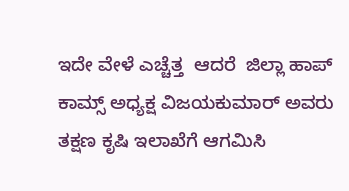ಇದೇ ವೇಳೆ ಎಚ್ಚೆತ್ತ  ಆದರೆ  ಜಿಲ್ಲಾ ಹಾಪ್ ಕಾಮ್ಸ್ ಅಧ್ಯಕ್ಷ ವಿಜಯಕುಮಾರ್ ಅವರು  ತಕ್ಷಣ ಕೃಷಿ ಇಲಾಖೆಗೆ ಆಗಮಿಸಿ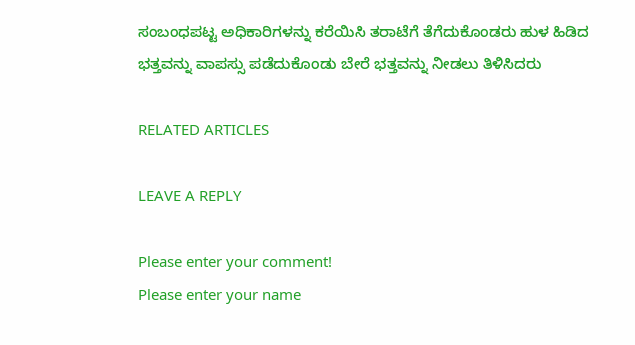ಸಂಬಂಧಪಟ್ಟ ಅಧಿಕಾರಿಗಳನ್ನು ಕರೆಯಿಸಿ ತರಾಟೆಗೆ ತೆಗೆದುಕೊಂಡರು ಹುಳ ಹಿಡಿದ ಭತ್ತವನ್ನು ವಾಪಸ್ಸು ಪಡೆದುಕೊಂಡು ಬೇರೆ ಭತ್ತವನ್ನು ನೀಡಲು ತಿಳಿಸಿದರು

RELATED ARTICLES

LEAVE A REPLY

Please enter your comment!
Please enter your name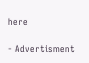here

- Advertisment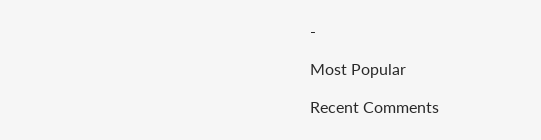-

Most Popular

Recent Comments